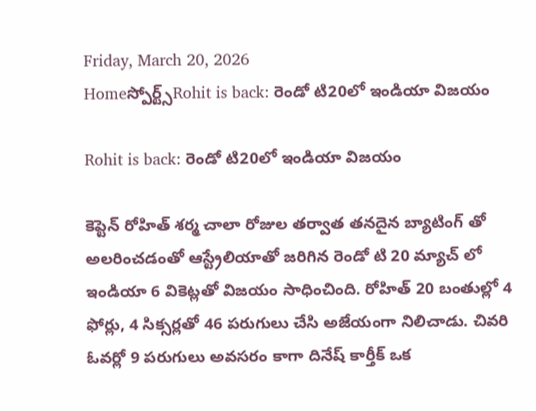Friday, March 20, 2026
Homeస్పోర్ట్స్Rohit is back: రెండో టి20లో ఇండియా విజయం

Rohit is back: రెండో టి20లో ఇండియా విజయం

కెప్టెన్ రోహిత్ శర్మ చాలా రోజుల తర్వాత తనదైన బ్యాటింగ్ తో అలరించడంతో ఆస్ట్రేలియాతో జరిగిన రెండో టి 20 మ్యాచ్ లో ఇండియా 6 వికెట్లతో విజయం సాధించింది. రోహిత్ 20 బంతుల్లో 4 ఫోర్లు, 4 సిక్సర్లతో 46 పరుగులు చేసి అజేయంగా నిలిచాడు. చివరి ఓవర్లో 9 పరుగులు అవసరం కాగా దినేష్ కార్తీక్ ఒక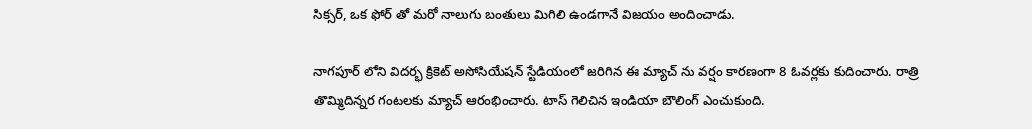సిక్సర్, ఒక ఫోర్ తో మరో నాలుగు బంతులు మిగిలి ఉండగానే విజయం అందించాడు.

నాగపూర్ లోని విదర్భ క్రికెట్ అసోసియేషన్ స్టేడియంలో జరిగిన ఈ మ్యాచ్ ను వర్షం కారణంగా 8 ఓవర్లకు కుదించారు. రాత్రి తొమ్మిదిన్నర గంటలకు మ్యాచ్ ఆరంభించారు. టాస్ గెలిచిన ఇండియా బౌలింగ్ ఎంచుకుంది.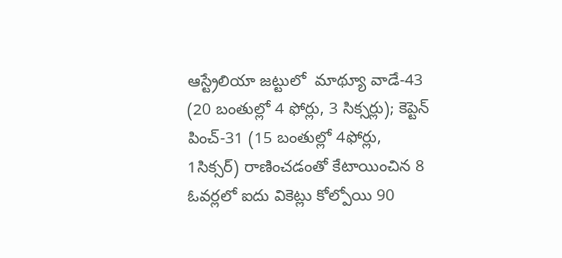ఆస్ట్రేలియా జట్టులో  మాథ్యూ వాడే-43 (20 బంతుల్లో 4 ఫోర్లు, 3 సిక్సర్లు); కెప్టెన్ పించ్-31 (15 బంతుల్లో 4ఫోర్లు, 1సిక్సర్) రాణించడంతో కేటాయించిన 8 ఓవర్లలో ఐదు వికెట్లు కోల్పోయి 90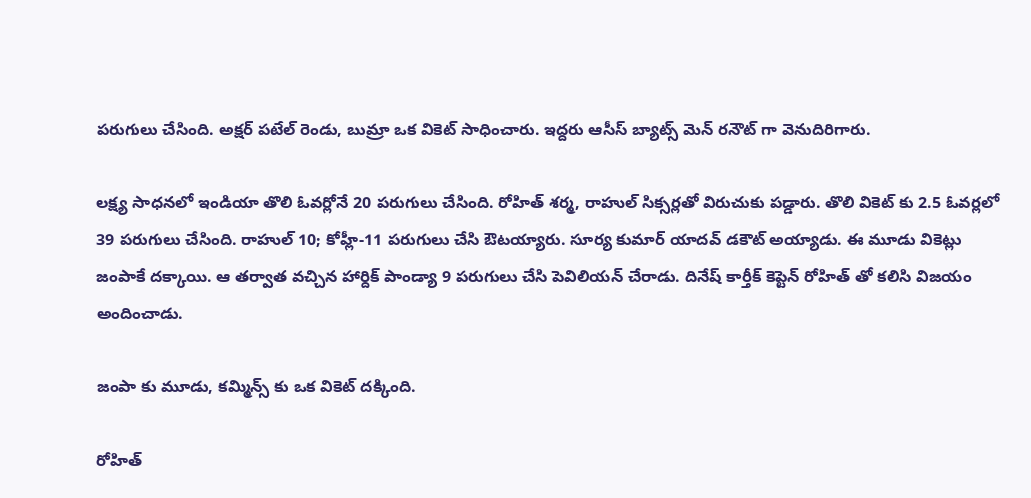పరుగులు చేసింది. అక్షర్ పటేల్ రెండు, బుమ్రా ఒక వికెట్ సాధించారు. ఇద్దరు ఆసీస్ బ్యాట్స్ మెన్ రనౌట్ గా వెనుదిరిగారు.

లక్ష్య సాధనలో ఇండియా తొలి ఓవర్లోనే 20 పరుగులు చేసింది. రోహిత్ శర్మ, రాహుల్ సిక్సర్లతో విరుచుకు పడ్డారు. తొలి వికెట్ కు 2.5 ఓవర్లలో 39 పరుగులు చేసింది. రాహుల్ 10; కోహ్లీ-11 పరుగులు చేసి ఔటయ్యారు. సూర్య కుమార్ యాదవ్ డకౌట్ అయ్యాడు. ఈ మూడు వికెట్లు జంపాకే దక్కాయి. ఆ తర్వాత వచ్చిన హార్దిక్ పాండ్యా 9 పరుగులు చేసి పెవిలియన్ చేరాడు. దినేష్ కార్తీక్ కెప్టెన్ రోహిత్ తో కలిసి విజయం అందించాడు.

జంపా కు మూడు, కమ్మిన్స్ కు ఒక వికెట్ దక్కింది.

రోహిత్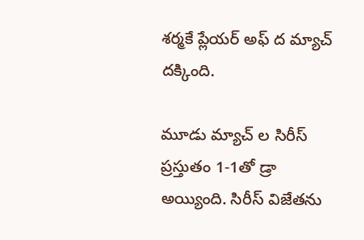శర్మకే ప్లేయర్ అఫ్ ద మ్యాచ్ దక్కింది.

మూడు మ్యాచ్ ల సిరీస్  ప్రస్తుతం 1-1తో డ్రా  అయ్యింది. సిరీస్ విజేతను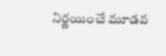నిర్ణయించే మూడవ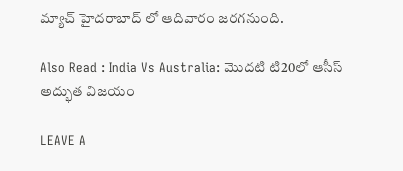మ్యాచ్ హైదరాబాద్ లో ఆదివారం జరగనుంది.

Also Read : India Vs Australia: మొదటి టి20లో ఆసీస్ అద్భుత విజయం

LEAVE A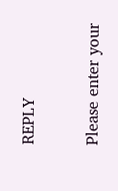REPLY

Please enter your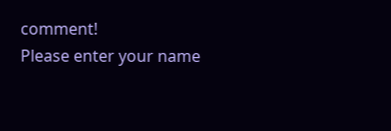comment!
Please enter your name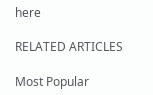here

RELATED ARTICLES

Most Popular